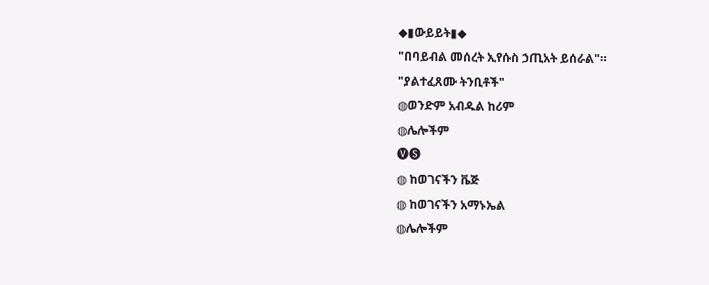◆▮ውይይት▮◆
"በባይብል መሰረት ኢየሱስ ኃጢአት ይሰራል"።
"ያልተፈጸሙ ትንቢቶች"
◍ወንድም አብዱል ከሪም
◍ሌሎችም
🅥🅢
◍ ከወገናችን ቬጅ
◍ ከወገናችን አማኑኤል
◍ሌሎችም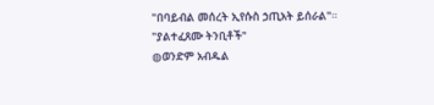"በባይብል መሰረት ኢየሱስ ኃጢአት ይሰራል"።
"ያልተፈጸሙ ትንቢቶች"
◍ወንድም አብዱል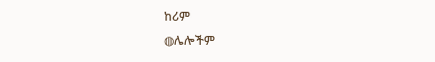ከሪም
◍ሌሎችም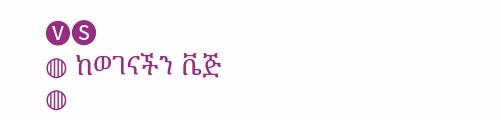🅥🅢
◍ ከወገናችን ቬጅ
◍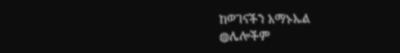ከወገናችን አማኑኤል
◍ሌሎችም